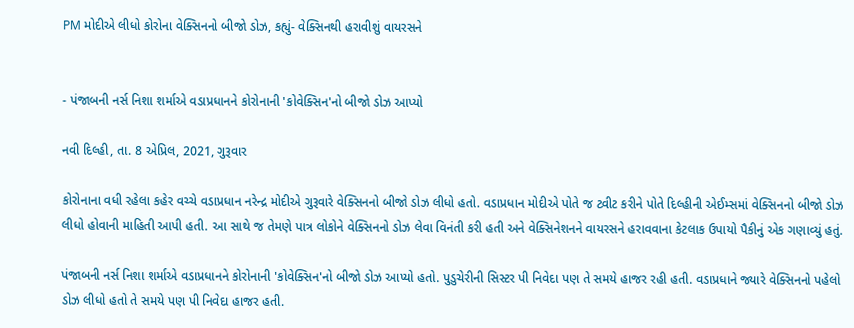PM મોદીએ લીધો કોરોના વેક્સિનનો બીજો ડોઝ, કહ્યું- વેક્સિનથી હરાવીશું વાયરસને


- પંજાબની નર્સ નિશા શર્માએ વડાપ્રધાનને કોરોનાની 'કોવેક્સિન'નો બીજો ડોઝ આપ્યો

નવી દિલ્હી, તા. 8 એપ્રિલ, 2021, ગુરૂવાર

કોરોનાના વધી રહેલા કહેર વચ્ચે વડાપ્રધાન નરેન્દ્ર મોદીએ ગુરૂવારે વેક્સિનનો બીજો ડોઝ લીધો હતો. વડાપ્રધાન મોદીએ પોતે જ ટ્વીટ કરીને પોતે દિલ્હીની એઈમ્સમાં વેક્સિનનો બીજો ડોઝ લીધો હોવાની માહિતી આપી હતી. આ સાથે જ તેમણે પાત્ર લોકોને વેક્સિનનો ડોઝ લેવા વિનંતી કરી હતી અને વેક્સિનેશનને વાયરસને હરાવવાના કેટલાક ઉપાયો પૈકીનું એક ગણાવ્યું હતું.

પંજાબની નર્સ નિશા શર્માએ વડાપ્રધાનને કોરોનાની 'કોવેક્સિન'નો બીજો ડોઝ આપ્યો હતો. પુડુચેરીની સિસ્ટર પી નિવેદા પણ તે સમયે હાજર રહી હતી. વડાપ્રધાને જ્યારે વેક્સિનનો પહેલો ડોઝ લીધો હતો તે સમયે પણ પી નિવેદા હાજર હતી.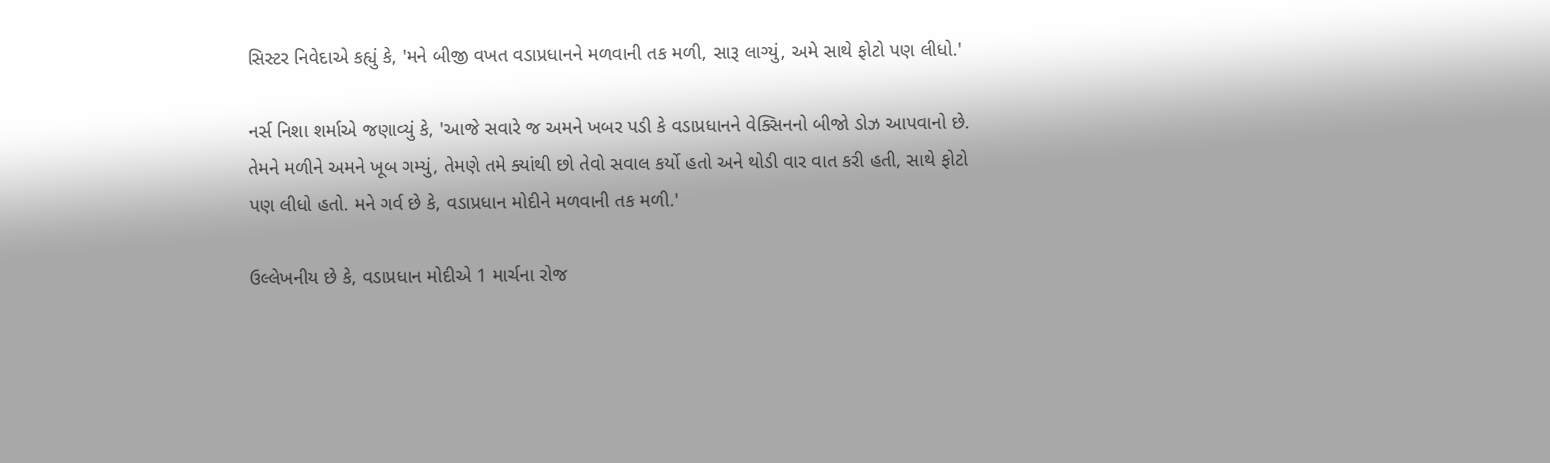સિસ્ટર નિવેદાએ કહ્યું કે, 'મને બીજી વખત વડાપ્રધાનને મળવાની તક મળી, સારૂ લાગ્યું, અમે સાથે ફોટો પણ લીધો.'

નર્સ નિશા શર્માએ જણાવ્યું કે, 'આજે સવારે જ અમને ખબર પડી કે વડાપ્રધાનને વેક્સિનનો બીજો ડોઝ આપવાનો છે. તેમને મળીને અમને ખૂબ ગમ્યું, તેમણે તમે ક્યાંથી છો તેવો સવાલ કર્યો હતો અને થોડી વાર વાત કરી હતી, સાથે ફોટો પણ લીધો હતો. મને ગર્વ છે કે, વડાપ્રધાન મોદીને મળવાની તક મળી.'

ઉલ્લેખનીય છે કે, વડાપ્રધાન મોદીએ 1 માર્ચના રોજ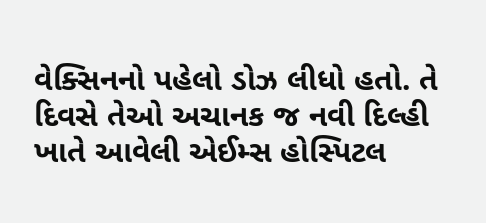વેક્સિનનો પહેલો ડોઝ લીધો હતો. તે દિવસે તેઓ અચાનક જ નવી દિલ્હી ખાતે આવેલી એઈમ્સ હોસ્પિટલ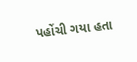પહોંચી ગયા હતા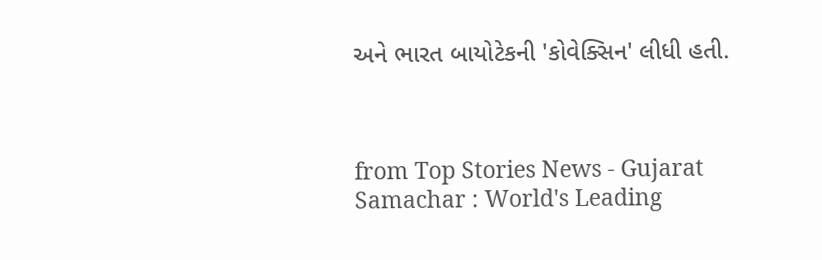અને ભારત બાયોટેકની 'કોવેક્સિન' લીધી હતી.



from Top Stories News - Gujarat Samachar : World's Leading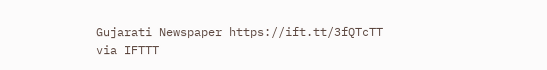Gujarati Newspaper https://ift.tt/3fQTcTT
via IFTTT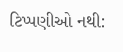ટિપ્પણીઓ નથી: